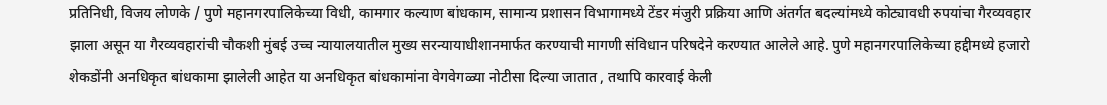प्रतिनिधी, विजय लोणके / पुणे महानगरपालिकेच्या विधी, कामगार कल्याण बांधकाम, सामान्य प्रशासन विभागामध्ये टेंडर मंजुरी प्रक्रिया आणि अंतर्गत बदल्यांमध्ये कोट्यावधी रुपयांचा गैरव्यवहार झाला असून या गैरव्यवहारांची चौकशी मुंबई उच्च न्यायालयातील मुख्य सरन्यायाधीशानमार्फत करण्याची मागणी संविधान परिषदेने करण्यात आलेले आहे. पुणे महानगरपालिकेच्या हद्दीमध्ये हजारो शेकडोंनी अनधिकृत बांधकामा झालेली आहेत या अनधिकृत बांधकामांना वेगवेगळ्या नोटीसा दिल्या जातात , तथापि कारवाई केली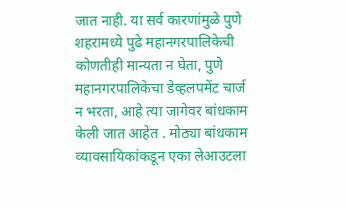जात नाही. या सर्व कारणांमुळे पुणे शहरामध्ये पुढे महानगरपालिकेची कोणतीही मान्यता न घेता, पुणे महानगरपालिकेचा डेव्हलपमेंट चार्ज न भरता, आहे त्या जागेवर बांधकाम केली जात आहेत . मोठ्या बांधकाम व्यावसायिकांकडून एका लेआउटला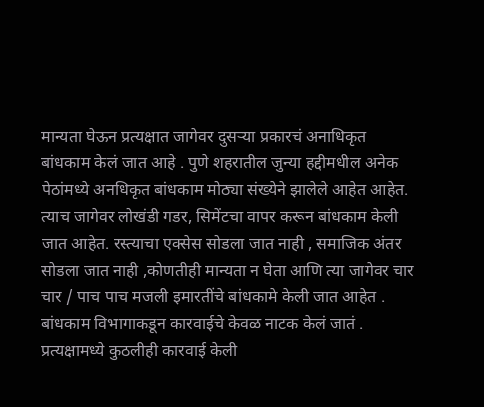मान्यता घेऊन प्रत्यक्षात जागेवर दुसऱ्या प्रकारचं अनाधिकृत बांधकाम केलं जात आहे . पुणे शहरातील जुन्या हद्दीमधील अनेक पेठांमध्ये अनधिकृत बांधकाम मोठ्या संख्येने झालेले आहेत आहेत. त्याच जागेवर लोखंडी गडर, सिमेंटचा वापर करून बांधकाम केली जात आहेत. रस्त्याचा एक्सेस सोडला जात नाही , समाजिक अंतर सोडला जात नाही ,कोणतीही मान्यता न घेता आणि त्या जागेवर चार चार / पाच पाच मजली इमारतींचे बांधकामे केली जात आहेत . बांधकाम विभागाकडून कारवाईचे केवळ नाटक केलं जातं . प्रत्यक्षामध्ये कुठलीही कारवाई केली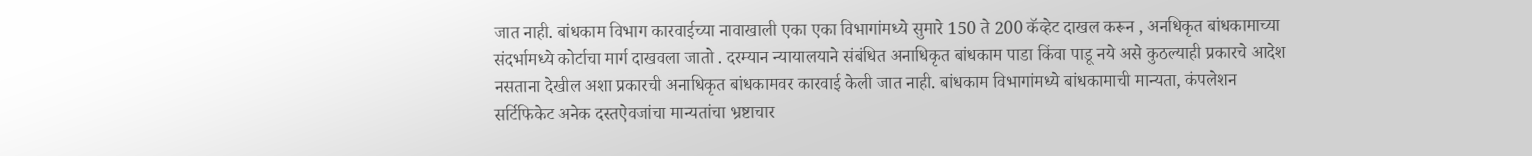जात नाही. बांधकाम विभाग कारवाईच्या नावाखाली एका एका विभागांमध्ये सुमारे 150 ते 200 कॅव्हेट दाखल करून , अनधिकृत बांधकामाच्या संदर्भामध्ये कोर्टाचा मार्ग दाखवला जातो . दरम्यान न्यायालयाने संबंधित अनाधिकृत बांधकाम पाडा किंवा पाडू नये असे कुठल्याही प्रकारचे आदेश नसताना देखील अशा प्रकारची अनाधिकृत बांधकामवर कारवाई केली जात नाही. बांधकाम विभागांमध्ये बांधकामाची मान्यता, कंपलेशन सर्टिफिकेट अनेक दस्तऐवजांचा मान्यतांचा भ्रष्टाचार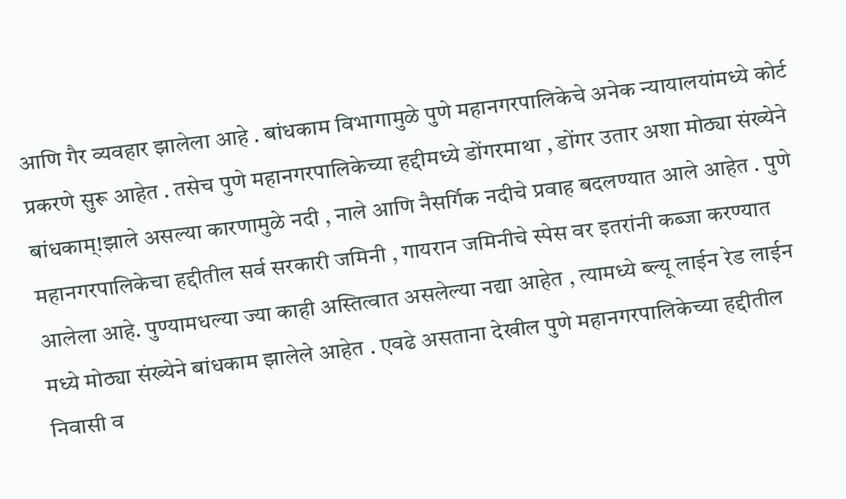आणि गैर व्यवहार झालेला आहे . बांधकाम विभागामुळे पुणे महानगरपालिकेचे अनेक न्यायालयांमध्ये कोर्ट प्रकरणे सुरू आहेत . तसेच पुणे महानगरपालिकेच्या हद्दीमध्ये डोंगरमाथा , डोंगर उतार अशा मोठ्या संख्येने बांधकाम्!झाले असल्या कारणामुळे नदी , नाले आणि नैसर्गिक नदीचे प्रवाह बदलण्यात आले आहेत . पुणे महानगरपालिकेचा हद्दीतील सर्व सरकारी जमिनी , गायरान जमिनीचे स्पेस वर इतरांनी कब्जा करण्यात आलेला आहे. पुण्यामधल्या ज्या काही अस्तित्वात असलेल्या नद्या आहेत , त्यामध्ये ब्ल्यू लाईन रेड लाईन मध्ये मोठ्या संख्येने बांधकाम झालेले आहेत . एवढे असताना देखील पुणे महानगरपालिकेच्या हद्दीतील निवासी व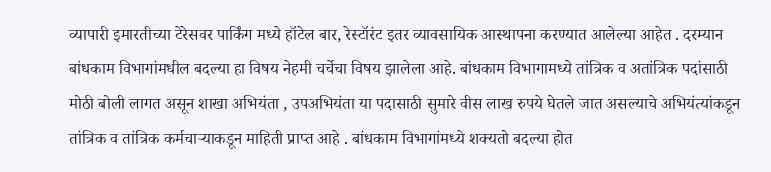व्यापारी इमारतीच्या टेरेसवर पार्किंग मध्ये हॉटेल बार, रेस्टॉरंट इतर व्यावसायिक आस्थापना करण्यात आलेल्या आहेत . दरम्यान बांधकाम विभागांमधील बदल्या हा विषय नेहमी चर्चेचा विषय झालेला आहे. बांधकाम विभागामध्ये तांत्रिक व अतांत्रिक पदांसाठी मोठी बोली लागत असून शाखा अभियंता , उपअभियंता या पदासाठी सुमारे वीस लाख रुपये घेतले जात असल्याचे अभियंत्यांकडून तांत्रिक व तांत्रिक कर्मचाऱ्याकडून माहिती प्राप्त आहे . बांधकाम विभागांमध्ये शक्यतो बदल्या होत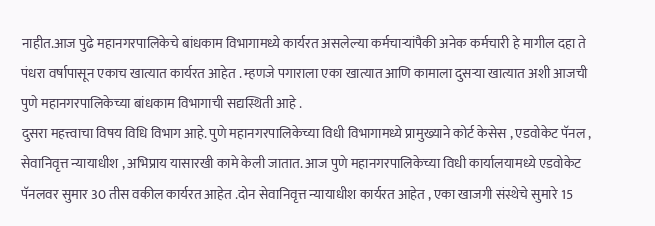नाहीत.आज पुढे महानगरपालिकेचे बांधकाम विभागामध्ये कार्यरत असलेल्या कर्मचाऱ्यांपैकी अनेक कर्मचारी हे मागील दहा ते पंधरा वर्षापासून एकाच खात्यात कार्यरत आहेत . म्हणजे पगाराला एका खात्यात आणि कामाला दुसऱ्या खात्यात अशी आजची पुणे महानगरपालिकेच्या बांधकाम विभागाची सद्यस्थिती आहे .
दुसरा महत्त्वाचा विषय विधि विभाग आहे. पुणे महानगरपालिकेच्या विधी विभागामध्ये प्रामुख्याने कोर्ट केसेस , एडवोकेट पॅनल , सेवानिवृत्त न्यायाधीश , अभिप्राय यासारखी कामे केली जातात. आज पुणे महानगरपालिकेच्या विधी कार्यालयामध्ये एडवोकेट पॅनलवर सुमार 30 तीस वकील कार्यरत आहेत .दोन सेवानिवृत्त न्यायाधीश कार्यरत आहेत , एका खाजगी संस्थेचे सुमारे 15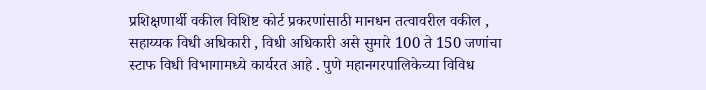प्रशिक्षणार्थी वकील विशिष्ट कोर्ट प्रकरणांसाठी मानधन तत्वावरील वकील , सहाय्यक विधी अधिकारी , विधी अधिकारी असे सुमारे 100 ते 150 जणांचा स्टाफ विधी विभागामध्ये कार्यरत आहे . पुणे महानगरपालिकेच्या विविध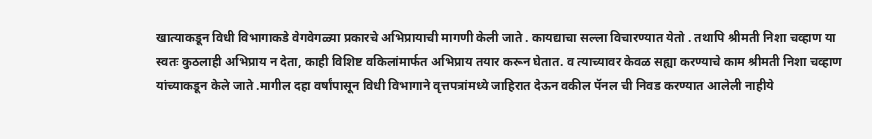खात्याकडून विधी विभागाकडे वेगवेगळ्या प्रकारचे अभिप्रायाची मागणी केली जाते . कायद्याचा सल्ला विचारण्यात येतो . तथापि श्रीमती निशा चव्हाण या स्वतः कुठलाही अभिप्राय न देता, काही विशिष्ट वकिलांमार्फत अभिप्राय तयार करून घेतात. व त्याच्यावर केवळ सह्या करण्याचे काम श्रीमती निशा चव्हाण यांच्याकडून केले जाते .मागील दहा वर्षांपासून विधी विभागाने वृत्तपत्रांमध्ये जाहिरात देऊन वकील पॅनल ची निवड करण्यात आलेली नाहीये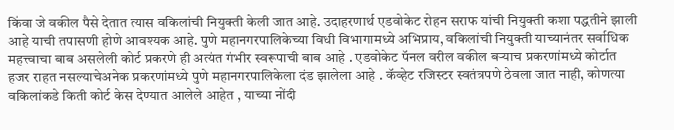किंवा जे वकील पैसे देतात त्यास वकिलांची नियुक्ती केली जात आहे. उदाहरणार्थ एडवोकेट रोहन सराफ यांची नियुक्ती कशा पद्धतीने झाली आहे याची तपासणी होणे आवश्यक आहे. पुणे महानगरपालिकेच्या विधी विभागामध्ये अभिप्राय, वकिलांची नियुक्ती याच्यानंतर सर्वाधिक महत्त्वाचा बाब असलेली कोर्ट प्रकरणे ही अत्यंत गंभीर स्वरूपाची बाब आहे . एडवोकेट पॅनल वरील वकील बऱ्याच प्रकरणांमध्ये कोर्टात हजर राहत नसल्याचेअनेक प्रकरणांमध्ये पुणे महानगरपालिकेला दंड झालेला आहे . कॅव्हेट रजिस्टर स्वतंत्रपणे ठेवला जात नाही, कोणत्या वकिलांकडे किती कोर्ट केस देण्यात आलेले आहेत , याच्या नोंदी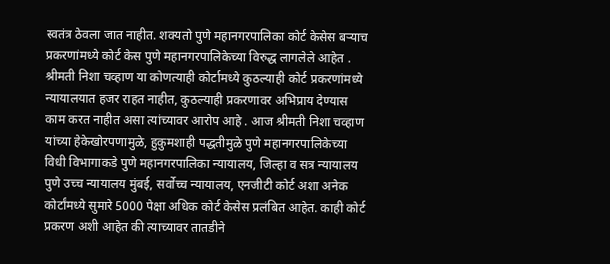स्वतंत्र ठेवला जात नाहीत. शक्यतो पुणे महानगरपालिका कोर्ट केसेस बऱ्याच प्रकरणांमध्ये कोर्ट केस पुणे महानगरपालिकेच्या विरुद्ध लागलेले आहेत . श्रीमती निशा चव्हाण या कोणत्याही कोर्टामध्ये कुठल्याही कोर्ट प्रकरणांमध्ये न्यायालयात हजर राहत नाहीत, कुठल्याही प्रकरणावर अभिप्राय देण्यास काम करत नाहीत असा त्यांच्यावर आरोप आहे . आज श्रीमती निशा चव्हाण यांच्या हेकेखोरपणामुळे, हुकुमशाही पद्धतीमुळे पुणे महानगरपालिकेच्या विधी विभागाकडे पुणे महानगरपालिका न्यायालय, जिल्हा व सत्र न्यायालय पुणे उच्च न्यायालय मुंबई, सर्वोच्च न्यायालय, एनजीटी कोर्ट अशा अनेक कोर्टांमध्ये सुमारे 5000 पेक्षा अधिक कोर्ट केसेस प्रलंबित आहेत. काही कोर्ट प्रकरण अशी आहेत की त्याच्यावर तातडीने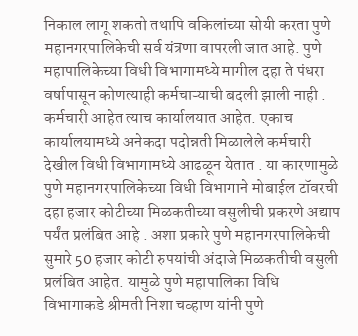निकाल लागू शकतो तथापि वकिलांच्या सोयी करता पुणे महानगरपालिकेची सर्व यंत्रणा वापरली जात आहे. पुणे महापालिकेच्या विधी विभागामध्ये मागील दहा ते पंधरा वर्षापासून कोणत्याही कर्मचाऱ्याची बदली झाली नाही . कर्मचारी आहेत त्याच कार्यालयात आहेत. एकाच कार्यालयामध्ये अनेकदा पदोन्नती मिळालेले कर्मचारी देखील विधी विभागामध्ये आढळून येतात . या कारणामुळे पुणे महानगरपालिकेच्या विधी विभागाने मोबाईल टॉवरची दहा हजार कोटीच्या मिळकतीच्या वसुलीची प्रकरणे अद्याप पर्यंत प्रलंबित आहे . अशा प्रकारे पुणे महानगरपालिकेची सुमारे 50 हजार कोटी रुपयांची अंदाजे मिळकतीची वसुली प्रलंबित आहेत. यामुळे पुणे महापालिका विधि विभागाकडे श्रीमती निशा चव्हाण यांनी पुणे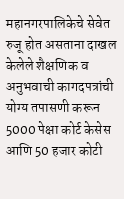महानगरपालिकेचे सेवेत रुजू होत असताना दाखल केलेले शैक्षणिक व अनुभवाची कागदपत्रांची योग्य तपासणी करून 5000 पेक्षा कोर्ट केसेस आणि 50 हजार कोटी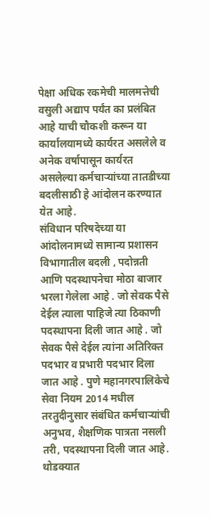पेक्षा अधिक रकमेची मालमत्तेची वसुली अद्याप पर्यंत का प्रलंबित आहे याची चौकशी करून या कार्यालयामध्ये कार्यरत असलेले व अनेक वर्षापासून कार्यरत असलेल्या कर्मचाऱ्यांच्या तातडीच्या बदलीसाठी हे आंदोलन करण्यात येत आहे.
संविधान परिषदेच्या या आंदोलनामध्ये सामान्य प्रशासन विभागातील बदली , पदोन्नती आणि पदस्थापनेचा मोठा बाजार भरला गेलेला आहे . जो सेवक पैसे देईल त्याला पाहिजे त्या ठिकाणी पदस्थापना दिली जात आहे . जो सेवक पैसे देईल त्यांना अतिरिक्त पदभार व प्रभारी पदभार दिला जात आहे . पुणे महानगरपालिकेचे सेवा नियम 2014 मधील तरतुदीनुसार संबंधित कर्मचाऱ्यांची अनुभव, शैक्षणिक पात्रता नसली तरी, पदस्थापना दिली जात आहे. थोडक्यात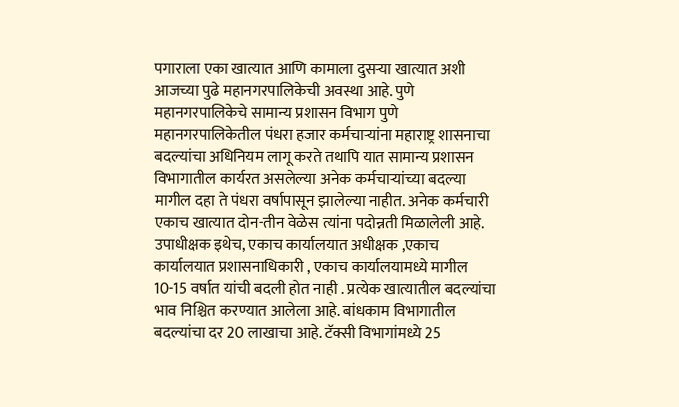पगाराला एका खात्यात आणि कामाला दुसऱ्या खात्यात अशी आजच्या पुढे महानगरपालिकेची अवस्था आहे. पुणे महानगरपालिकेचे सामान्य प्रशासन विभाग पुणे महानगरपालिकेतील पंधरा हजार कर्मचाऱ्यांना महाराष्ट्र शासनाचा बदल्यांचा अधिनियम लागू करते तथापि यात सामान्य प्रशासन विभागातील कार्यरत असलेल्या अनेक कर्मचाऱ्यांच्या बदल्या मागील दहा ते पंधरा वर्षापासून झालेल्या नाहीत. अनेक कर्मचारी एकाच खात्यात दोन-तीन वेळेस त्यांना पदोन्नती मिळालेली आहे. उपाधीक्षक इथेच, एकाच कार्यालयात अधीक्षक ,एकाच कार्यालयात प्रशासनाधिकारी , एकाच कार्यालयामध्ये मागील 10-15 वर्षात यांची बदली होत नाही . प्रत्येक खात्यातील बदल्यांचा भाव निश्चित करण्यात आलेला आहे. बांधकाम विभागातील बदल्यांचा दर 20 लाखाचा आहे. टॅक्सी विभागांमध्ये 25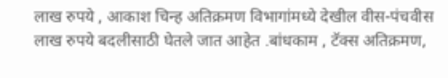लाख रुपये , आकाश चिन्ह अतिक्रमण विभागांमध्ये देखील वीस-पंचवीस लाख रुपये बदलीसाठी घेतले जात आहेत .बांधकाम , टॅक्स अतिक्रमण,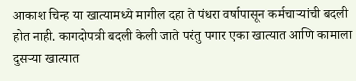आकाश चिन्ह या खात्यामध्ये मागील दहा ते पंधरा वर्षापासून कर्मचाऱ्यांची बदली होत नाही. कागदोपत्री बदली केली जाते परंतु पगार एका खात्यात आणि कामाला दुसऱ्या खात्यात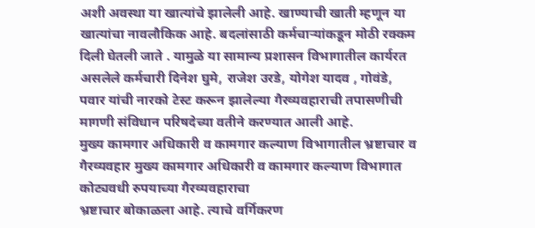अशी अवस्था या खात्यांचे झालेली आहे. खाण्याची खाती म्हणून या खात्यांचा नावलौकिक आहे. बदलांसाठी कर्मचाऱ्यांकडून मोठी रक्कम दिली घेतली जाते . यामुळे या सामान्य प्रशासन विभागातील कार्यरत असलेले कर्मचारी दिनेश घुमे, राजेश उरडे, योगेश यादव , गोवंडे, पवार यांची नारको टेस्ट करून झालेल्या गैरव्यवहाराची तपासणीची मागणी संविधान परिषदेच्या वतीने करण्यात आली आहे.
मुख्य कामगार अधिकारी व कामगार कल्याण विभागातील भ्रष्टाचार व गैरव्यवहार मुख्य कामगार अधिकारी व कामगार कल्याण विभागात कोट्यवधी रुपयाच्या गैरव्यवहाराचा
भ्रष्टाचार बोकाळला आहे. त्याचे वर्गिकरण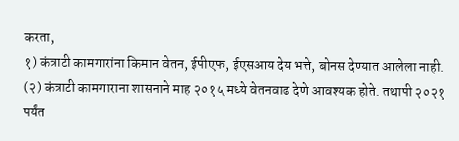करता,
१) कंत्राटी कामगारांना किमान वेतन, ईपीएफ, ईएसआय देय भत्ते, बोनस देण्यात आलेला नाही. (२) कंत्राटी कामगाराना शासनाने माह २०१५ मध्ये वेतनवाढ देणे आवश्यक होते. तथापी २०२१ पर्यंत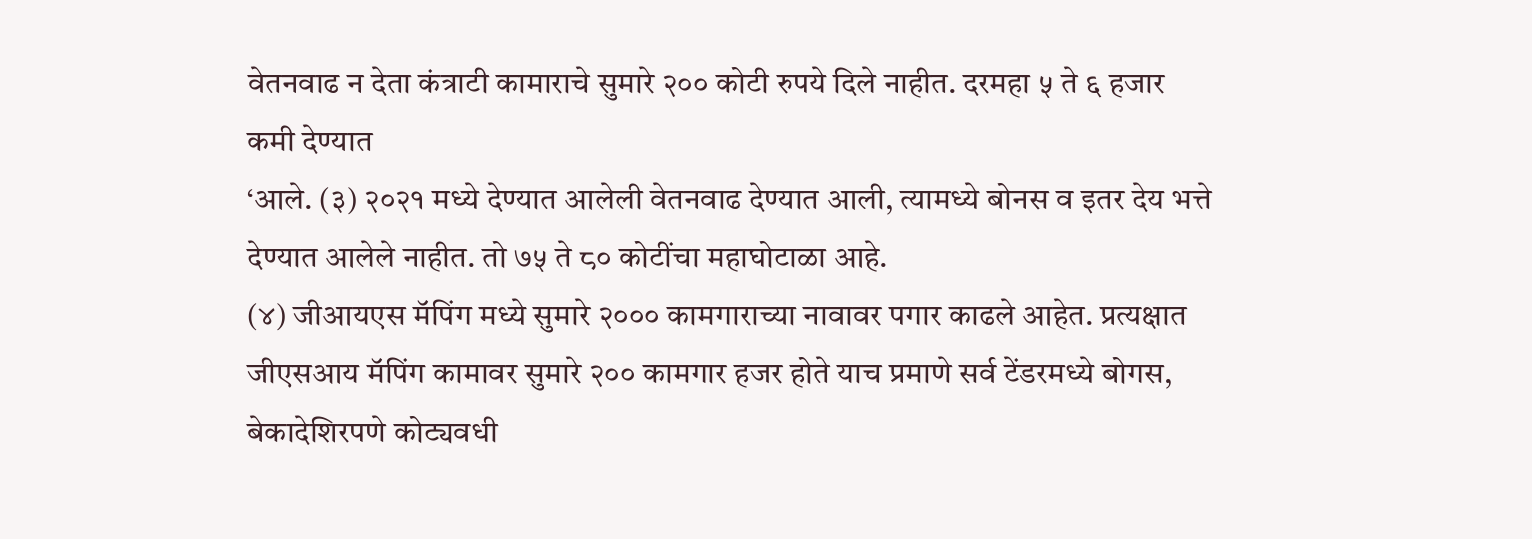वेतनवाढ न देता कंत्राटी कामाराचे सुमारे २०० कोटी रुपये दिले नाहीत. दरमहा ५ ते ६ हजार कमी देण्यात
‘आले. (३) २०२१ मध्ये देण्यात आलेली वेतनवाढ देण्यात आली, त्यामध्ये बोनस व इतर देय भत्ते देण्यात आलेले नाहीत. तो ७५ ते ८० कोटींचा महाघोटाळा आहे.
(४) जीआयएस मॅपिंग मध्ये सुमारे २००० कामगाराच्या नावावर पगार काढले आहेत. प्रत्यक्षात जीएसआय मॅपिंग कामावर सुमारे २०० कामगार हजर होते याच प्रमाणे सर्व टेंडरमध्ये बोगस, बेकादेशिरपणे कोट्यवधी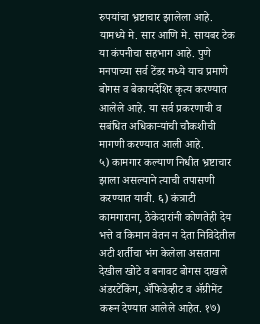रुपयांचा भ्रष्टाचार झालेला आहे. यामध्ये मे. सार आणि मे. सायबर टेक या कंपनीचा सहभाग आहे. पुणे मनपाच्या सर्व टेंडर मध्ये याच प्रमाणे बोगस व बेकायदेशिर कृत्य करण्यात आलेले आहे. या सर्व प्रकरणाची व सबंधित अधिकाऱ्यांची चौकशीची मागणी करण्यात आली आहे.
५) कामगार कल्याण निधीत भ्रष्टाचार झाला असल्याने त्याची तपासणी करण्यात यावी. ६) कंत्राटी कामगाराना, ठेकेदारांनी कोणतेही देय भत्ते व किमान वेतन न देता निविदेतील अटी शर्तीचा भंग केलेला असताना देखील खोटे व बनावट बोगस दाखले अंडरटेकिंग, ॲफिडेव्हीट व ॲग्रीमेंट करून देण्यात आलेले आहेत. १७)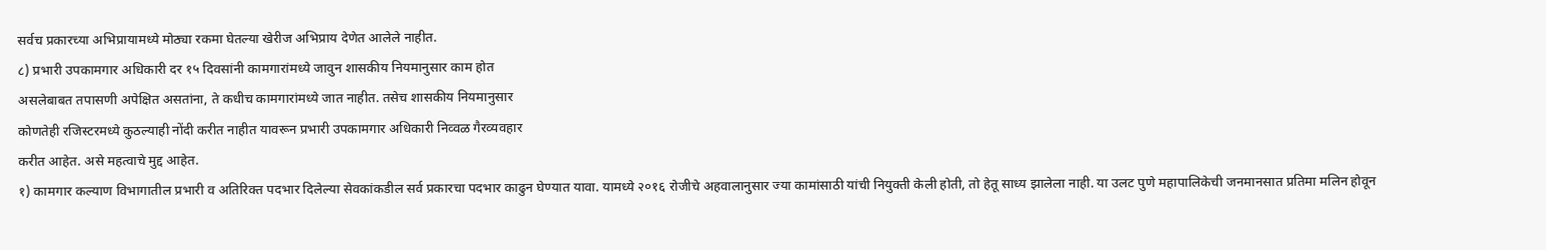सर्वच प्रकारच्या अभिप्रायामध्ये मोठ्या रकमा घेतल्या खेरीज अभिप्राय देणेत आलेले नाहीत.
८) प्रभारी उपकामगार अधिकारी दर १५ दिवसांनी कामगारांमध्ये जावुन शासकीय नियमानुसार काम होत
असलेबाबत तपासणी अपेक्षित असतांना, ते कधीच कामगारांमध्ये जात नाहीत. तसेच शासकीय नियमानुसार
कोणतेही रजिस्टरमध्ये कुठल्याही नोंदी करीत नाहीत यावरून प्रभारी उपकामगार अधिकारी निव्वळ गैरव्यवहार
करीत आहेत. असे महत्वाचे मुद्द आहेत.
१) कामगार कल्याण विभागातील प्रभारी व अतिरिक्त पदभार दिलेल्या सेवकांकडील सर्व प्रकारचा पदभार काढुन घेण्यात यावा. यामध्ये २०१६ रोजीचे अहवालानुसार ज्या कामांसाठी यांची नियुक्ती केली होती, तो हेतू साध्य झालेला नाही. या उलट पुणे महापालिकेची जनमानसात प्रतिमा मलिन होवून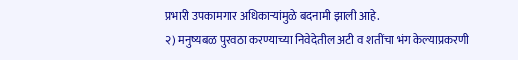प्रभारी उपकामगार अधिकाऱ्यांमुळे बदनामी झाली आहे.
२) मनुष्यबळ पुरवठा करण्याच्या निवेदेतील अटी व शतींचा भंग केल्याप्रकरणी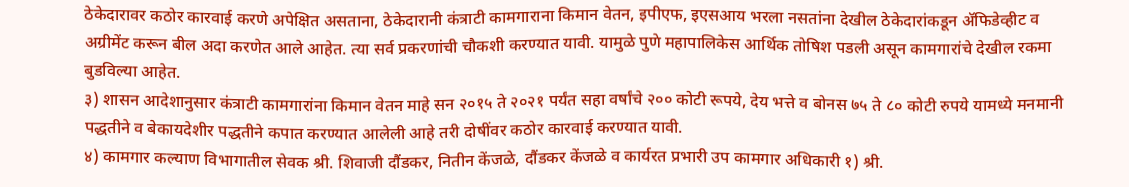ठेकेदारावर कठोर कारवाई करणे अपेक्षित असताना, ठेकेदारानी कंत्राटी कामगाराना किमान वेतन, इपीएफ, इएसआय भरला नसतांना देखील ठेकेदारांकडून ॲफिडेव्हीट व अग्रीमेंट करून बील अदा करणेत आले आहेत. त्या सर्व प्रकरणांची चौकशी करण्यात यावी. यामुळे पुणे महापालिकेस आर्थिक तोषिश पडली असून कामगारांचे देखील रकमा बुडविल्या आहेत.
३) शासन आदेशानुसार कंत्राटी कामगारांना किमान वेतन माहे सन २०१५ ते २०२१ पर्यंत सहा वर्षांचे २०० कोटी रूपये, देय भत्ते व बोनस ७५ ते ८० कोटी रुपये यामध्ये मनमानी पद्धतीने व बेकायदेशीर पद्धतीने कपात करण्यात आलेली आहे तरी दोषींवर कठोर कारवाई करण्यात यावी.
४) कामगार कल्याण विभागातील सेवक श्री. शिवाजी दौंडकर, नितीन केंजळे, दौंडकर केंजळे व कार्यरत प्रभारी उप कामगार अधिकारी १) श्री.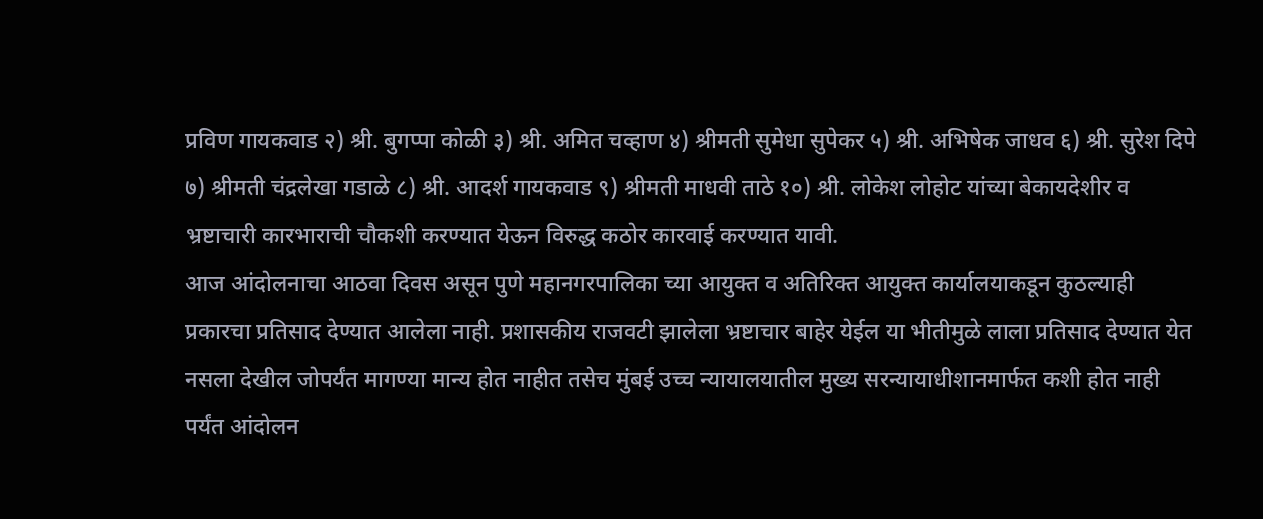प्रविण गायकवाड २) श्री. बुगप्पा कोळी ३) श्री. अमित चव्हाण ४) श्रीमती सुमेधा सुपेकर ५) श्री. अभिषेक जाधव ६) श्री. सुरेश दिपे ७) श्रीमती चंद्रलेखा गडाळे ८) श्री. आदर्श गायकवाड ९) श्रीमती माधवी ताठे १०) श्री. लोकेश लोहोट यांच्या बेकायदेशीर व भ्रष्टाचारी कारभाराची चौकशी करण्यात येऊन विरुद्ध कठोर कारवाई करण्यात यावी.
आज आंदोलनाचा आठवा दिवस असून पुणे महानगरपालिका च्या आयुक्त व अतिरिक्त आयुक्त कार्यालयाकडून कुठल्याही प्रकारचा प्रतिसाद देण्यात आलेला नाही. प्रशासकीय राजवटी झालेला भ्रष्टाचार बाहेर येईल या भीतीमुळे लाला प्रतिसाद देण्यात येत नसला देखील जोपर्यंत मागण्या मान्य होत नाहीत तसेच मुंबई उच्च न्यायालयातील मुख्य सरन्यायाधीशानमार्फत कशी होत नाही पर्यंत आंदोलन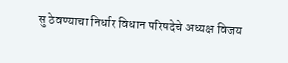सु ठेवण्याचा निर्धार विधान परिषदेचे अध्यक्ष विजय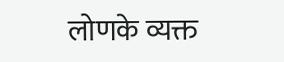लोणके व्यक्त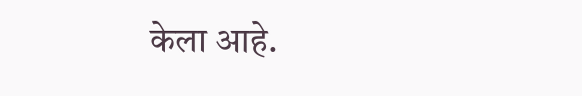केला आहे.